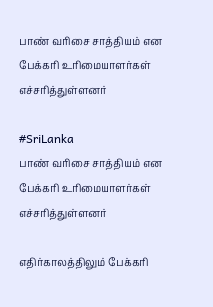பாண் வரிசை சாத்தியம் என பேக்கரி உரிமையாளர்கள் எச்சரித்துள்ளனர்

#SriLanka
பாண் வரிசை சாத்தியம் என பேக்கரி உரிமையாளர்கள் எச்சரித்துள்ளனர்

எதிர்காலத்திலும் பேக்கரி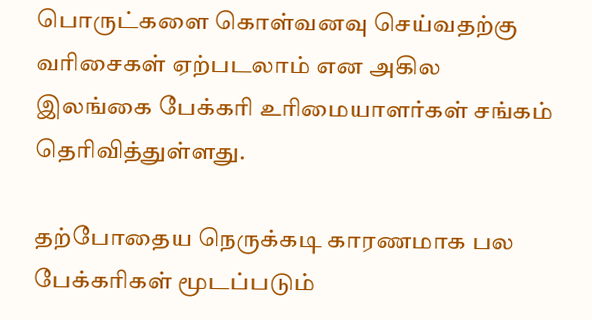பொருட்களை கொள்வனவு செய்வதற்கு வரிசைகள் ஏற்படலாம் என அகில இலங்கை பேக்கரி உரிமையாளர்கள் சங்கம் தெரிவித்துள்ளது.

தற்போதைய நெருக்கடி காரணமாக பல பேக்கரிகள் மூடப்படும்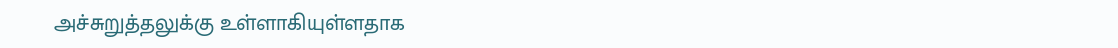அச்சுறுத்தலுக்கு உள்ளாகியுள்ளதாக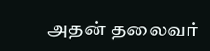அதன் தலைவர்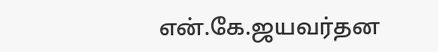என்.கே.ஜயவர்தன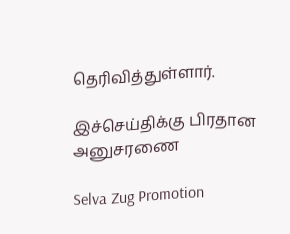தெரிவித்துள்ளார்.

இச்செய்திக்கு பிரதான அனுசரணை

Selva Zug Promotion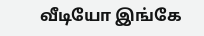வீடியோ இங்கே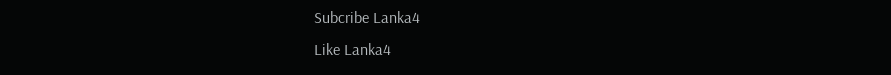Subcribe Lanka4
Like Lanka4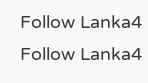Follow Lanka4
Follow Lanka4